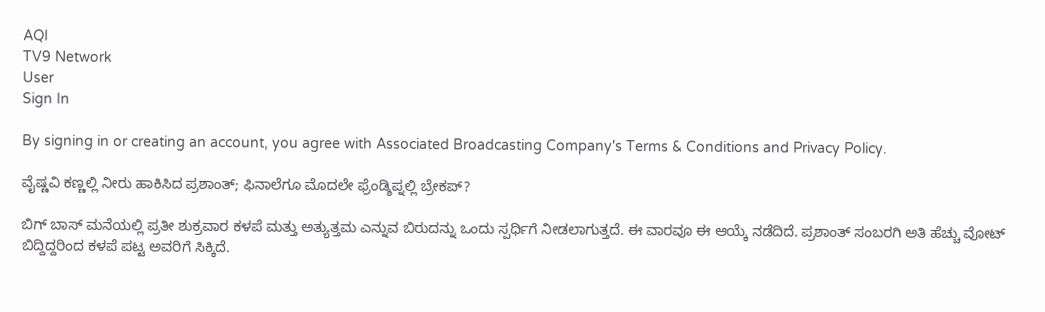AQI
TV9 Network
User
Sign In

By signing in or creating an account, you agree with Associated Broadcasting Company's Terms & Conditions and Privacy Policy.

ವೈಷ್ಣವಿ ಕಣ್ಣಲ್ಲಿ ನೀರು ಹಾಕಿಸಿದ ಪ್ರಶಾಂತ್; ಫಿನಾಲೆಗೂ ಮೊದಲೇ ಫ್ರೆಂಡ್ಶಿಪ್ನಲ್ಲಿ ಬ್ರೇಕಪ್?

ಬಿಗ್ ಬಾಸ್ ಮನೆಯಲ್ಲಿ ಪ್ರತೀ ಶುಕ್ರವಾರ ಕಳಪೆ ಮತ್ತು ಅತ್ಯುತ್ತಮ ಎನ್ನುವ ಬಿರುದನ್ನು ಒಂದು ಸ್ಪರ್ಧಿಗೆ ನೀಡಲಾಗುತ್ತದೆ. ಈ ವಾರವೂ ಈ ಆಯ್ಕೆ ನಡೆದಿದೆ. ಪ್ರಶಾಂತ್ ಸಂಬರಗಿ ಅತಿ ಹೆಚ್ಚು ವೋಟ್ ಬಿದ್ದಿದ್ದರಿಂದ ಕಳಪೆ ಪಟ್ಟ ಅವರಿಗೆ ಸಿಕ್ಕಿದೆ.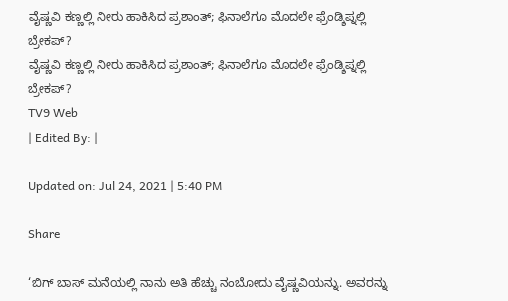ವೈಷ್ಣವಿ ಕಣ್ಣಲ್ಲಿ ನೀರು ಹಾಕಿಸಿದ ಪ್ರಶಾಂತ್; ಫಿನಾಲೆಗೂ ಮೊದಲೇ ಫ್ರೆಂಡ್ಶಿಪ್ನಲ್ಲಿ ಬ್ರೇಕಪ್?
ವೈಷ್ಣವಿ ಕಣ್ಣಲ್ಲಿ ನೀರು ಹಾಕಿಸಿದ ಪ್ರಶಾಂತ್; ಫಿನಾಲೆಗೂ ಮೊದಲೇ ಫ್ರೆಂಡ್ಶಿಪ್ನಲ್ಲಿ ಬ್ರೇಕಪ್?
TV9 Web
| Edited By: |

Updated on: Jul 24, 2021 | 5:40 PM

Share

‘ಬಿಗ್ ಬಾಸ್ ಮನೆಯಲ್ಲಿ ನಾನು ಅತಿ ಹೆಚ್ಚು ನಂಬೋದು ವೈಷ್ಣವಿಯನ್ನು. ಅವರನ್ನು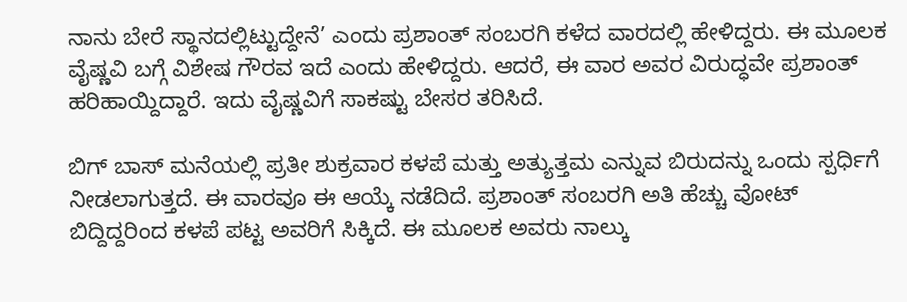ನಾನು ಬೇರೆ ಸ್ಥಾನದಲ್ಲಿಟ್ಟುದ್ದೇನೆ’ ಎಂದು ಪ್ರಶಾಂತ್ ಸಂಬರಗಿ ಕಳೆದ ವಾರದಲ್ಲಿ ಹೇಳಿದ್ದರು. ಈ ಮೂಲಕ ವೈಷ್ಣವಿ ಬಗ್ಗೆ ವಿಶೇಷ ಗೌರವ ಇದೆ ಎಂದು ಹೇಳಿದ್ದರು. ಆದರೆ, ಈ ವಾರ ಅವರ ವಿರುದ್ಧವೇ ಪ್ರಶಾಂತ್ ಹರಿಹಾಯ್ದಿದ್ದಾರೆ. ಇದು ವೈಷ್ಣವಿಗೆ ಸಾಕಷ್ಟು ಬೇಸರ ತರಿಸಿದೆ.

ಬಿಗ್ ಬಾಸ್ ಮನೆಯಲ್ಲಿ ಪ್ರತೀ ಶುಕ್ರವಾರ ಕಳಪೆ ಮತ್ತು ಅತ್ಯುತ್ತಮ ಎನ್ನುವ ಬಿರುದನ್ನು ಒಂದು ಸ್ಪರ್ಧಿಗೆ ನೀಡಲಾಗುತ್ತದೆ. ಈ ವಾರವೂ ಈ ಆಯ್ಕೆ ನಡೆದಿದೆ. ಪ್ರಶಾಂತ್ ಸಂಬರಗಿ ಅತಿ ಹೆಚ್ಚು ವೋಟ್ ಬಿದ್ದಿದ್ದರಿಂದ ಕಳಪೆ ಪಟ್ಟ ಅವರಿಗೆ ಸಿಕ್ಕಿದೆ. ಈ ಮೂಲಕ ಅವರು ನಾಲ್ಕು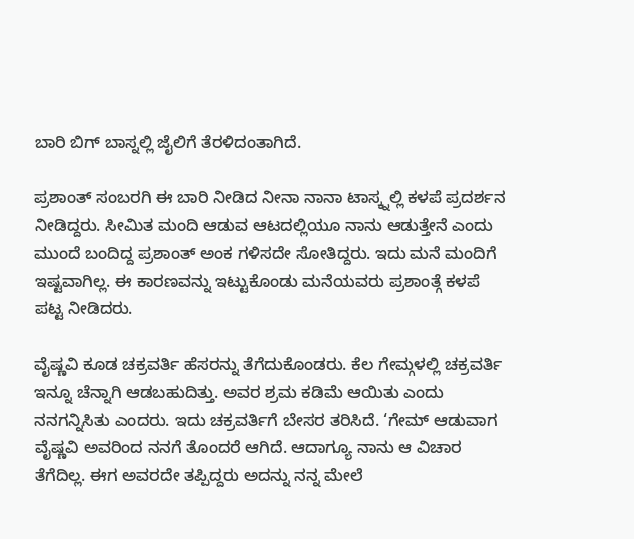ಬಾರಿ ಬಿಗ್ ಬಾಸ್ನಲ್ಲಿ ಜೈಲಿಗೆ ತೆರಳಿದಂತಾಗಿದೆ.

ಪ್ರಶಾಂತ್ ಸಂಬರಗಿ ಈ ಬಾರಿ ನೀಡಿದ ನೀನಾ ನಾನಾ ಟಾಸ್ಕ್ನಲ್ಲಿ ಕಳಪೆ ಪ್ರದರ್ಶನ ನೀಡಿದ್ದರು. ಸೀಮಿತ ಮಂದಿ ಆಡುವ ಆಟದಲ್ಲಿಯೂ ನಾನು ಆಡುತ್ತೇನೆ ಎಂದು ಮುಂದೆ ಬಂದಿದ್ದ ಪ್ರಶಾಂತ್ ಅಂಕ ಗಳಿಸದೇ ಸೋತಿದ್ದರು. ಇದು ಮನೆ ಮಂದಿಗೆ ಇಷ್ಟವಾಗಿಲ್ಲ. ಈ ಕಾರಣವನ್ನು ಇಟ್ಟುಕೊಂಡು ಮನೆಯವರು ಪ್ರಶಾಂತ್ಗೆ ಕಳಪೆ ಪಟ್ಟ ನೀಡಿದರು.

ವೈಷ್ಣವಿ ಕೂಡ ಚಕ್ರವರ್ತಿ ಹೆಸರನ್ನು ತೆಗೆದುಕೊಂಡರು. ಕೆಲ ಗೇಮ್ಗಳಲ್ಲಿ ಚಕ್ರವರ್ತಿ ಇನ್ನೂ ಚೆನ್ನಾಗಿ ಆಡಬಹುದಿತ್ತು. ಅವರ ಶ್ರಮ ಕಡಿಮೆ ಆಯಿತು ಎಂದು ನನಗನ್ನಿಸಿತು ಎಂದರು. ಇದು ಚಕ್ರವರ್ತಿಗೆ ಬೇಸರ ತರಿಸಿದೆ. ‘ಗೇಮ್ ಆಡುವಾಗ ವೈಷ್ಣವಿ ಅವರಿಂದ ನನಗೆ ತೊಂದರೆ ಆಗಿದೆ. ಆದಾಗ್ಯೂ ನಾನು ಆ ವಿಚಾರ ತೆಗೆದಿಲ್ಲ. ಈಗ ಅವರದೇ ತಪ್ಪಿದ್ದರು ಅದನ್ನು ನನ್ನ ಮೇಲೆ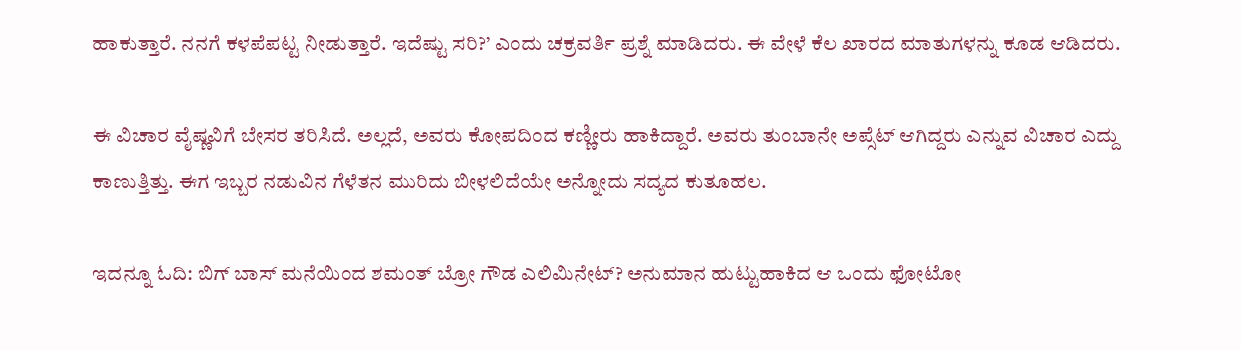ಹಾಕುತ್ತಾರೆ. ನನಗೆ ಕಳಪೆಪಟ್ಟ ನೀಡುತ್ತಾರೆ. ಇದೆಷ್ಟು ಸರಿ?’ ಎಂದು ಚಕ್ರವರ್ತಿ ಪ್ರಶ್ನೆ ಮಾಡಿದರು. ಈ ವೇಳೆ ಕೆಲ ಖಾರದ ಮಾತುಗಳನ್ನು ಕೂಡ ಆಡಿದರು.

ಈ ವಿಚಾರ ವೈಷ್ಣವಿಗೆ ಬೇಸರ ತರಿಸಿದೆ. ಅಲ್ಲದೆ, ಅವರು ಕೋಪದಿಂದ ಕಣ್ಣೀರು ಹಾಕಿದ್ದಾರೆ. ಅವರು ತುಂಬಾನೇ ಅಪ್ಸೆಟ್ ಆಗಿದ್ದರು ಎನ್ನುವ ವಿಚಾರ ಎದ್ದು ಕಾಣುತ್ತಿತ್ತು. ಈಗ ಇಬ್ಬರ ನಡುವಿನ ಗೆಳೆತನ ಮುರಿದು ಬೀಳಲಿದೆಯೇ ಅನ್ನೋದು ಸದ್ಯದ ಕುತೂಹಲ.

ಇದನ್ನೂ ಓದಿ: ಬಿಗ್ ಬಾಸ್ ಮನೆಯಿಂದ ಶಮಂತ್ ಬ್ರೋ ಗೌಡ ಎಲಿಮಿನೇಟ್? ಅನುಮಾನ ಹುಟ್ಟುಹಾಕಿದ ಆ ಒಂದು ಫೋಟೋ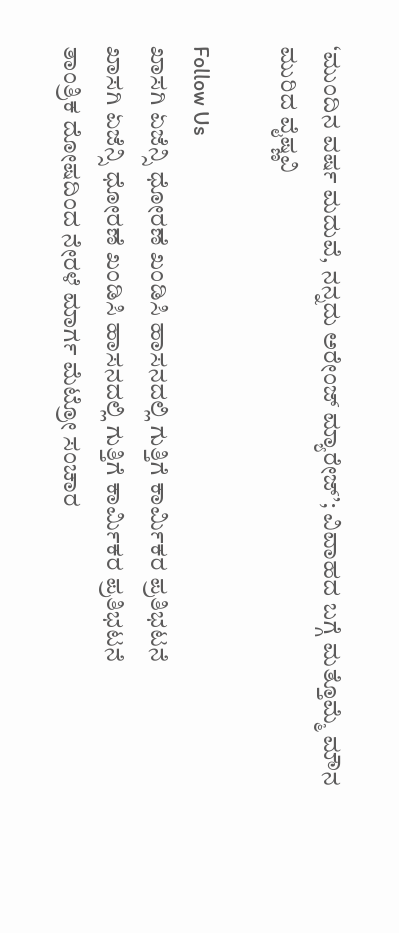‘ಮುಂದಿನ ವರ್ಷ ಮದುವೆ, ನನ್ನದು ಅರೇಂಜ್ ಮ್ಯಾರೇಜ್’; ವಿವಾಹದ ಬಗ್ಗೆ ಮತ್ತೊಮ್ಮೆ ಮೌನ ಮುರಿದ ವೈಷ್ಣವಿ

Follow Us
ಖಾಸಗಿ ಏಜೆನ್ಸಿ ಧೋರಣೆ ಖಂಡಿಸಿ ಹಾಸನದಲ್ಲಿ ಗುತ್ತಿಗೆ ಕಾರ್ಮಿಕರ ಪ್ರತಿಭಟನೆ
ಖಾಸಗಿ ಏಜೆನ್ಸಿ ಧೋರಣೆ ಖಂಡಿಸಿ ಹಾಸನದಲ್ಲಿ ಗುತ್ತಿಗೆ ಕಾರ್ಮಿಕರ ಪ್ರತಿಭಟನೆ
ತಾಂತ್ರಿಕ ದೋಷದಿಂದ ನೇರಳೆ ಮಾರ್ಗ ಮೆಟ್ರೋ ಸಂಚಾರ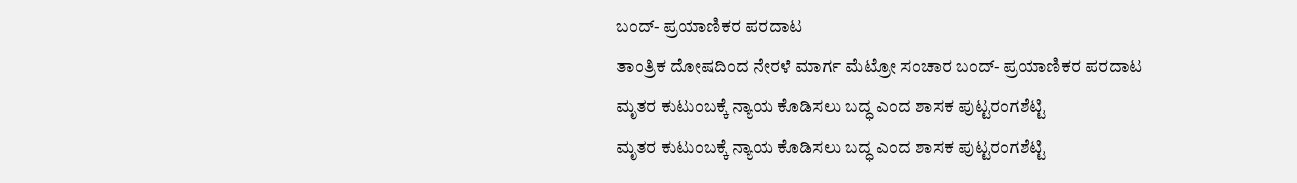ಬಂದ್- ಪ್ರಯಾಣಿಕರ ಪರದಾಟ
ತಾಂತ್ರಿಕ ದೋಷದಿಂದ ನೇರಳೆ ಮಾರ್ಗ ಮೆಟ್ರೋ ಸಂಚಾರ ಬಂದ್- ಪ್ರಯಾಣಿಕರ ಪರದಾಟ
ಮೃತರ ಕುಟುಂಬಕ್ಕೆ ನ್ಯಾಯ ಕೊಡಿಸಲು ಬದ್ಧ ಎಂದ ಶಾಸಕ ಪುಟ್ಟರಂಗಶೆಟ್ಟಿ
ಮೃತರ ಕುಟುಂಬಕ್ಕೆ ನ್ಯಾಯ ಕೊಡಿಸಲು ಬದ್ಧ ಎಂದ ಶಾಸಕ ಪುಟ್ಟರಂಗಶೆಟ್ಟಿ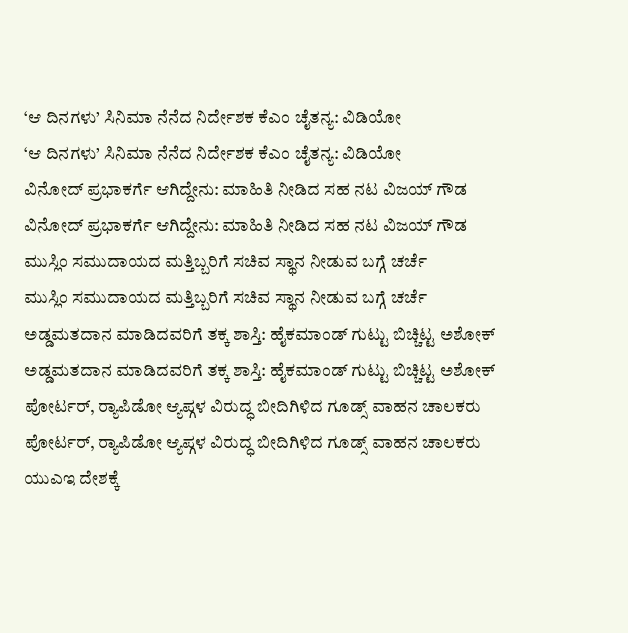‘ಆ ದಿನಗಳು’ ಸಿನಿಮಾ ನೆನೆದ ನಿರ್ದೇಶಕ ಕೆಎಂ ಚೈತನ್ಯ: ವಿಡಿಯೋ
‘ಆ ದಿನಗಳು’ ಸಿನಿಮಾ ನೆನೆದ ನಿರ್ದೇಶಕ ಕೆಎಂ ಚೈತನ್ಯ: ವಿಡಿಯೋ
ವಿನೋದ್ ಪ್ರಭಾಕರ್ಗೆ ಆಗಿದ್ದೇನು: ಮಾಹಿತಿ ನೀಡಿದ ಸಹ ನಟ ವಿಜಯ್ ಗೌಡ
ವಿನೋದ್ ಪ್ರಭಾಕರ್ಗೆ ಆಗಿದ್ದೇನು: ಮಾಹಿತಿ ನೀಡಿದ ಸಹ ನಟ ವಿಜಯ್ ಗೌಡ
ಮುಸ್ಲಿಂ ಸಮುದಾಯದ ಮತ್ತಿಬ್ಬರಿಗೆ ಸಚಿವ ಸ್ಥಾನ ನೀಡುವ ಬಗ್ಗೆ ಚರ್ಚೆ
ಮುಸ್ಲಿಂ ಸಮುದಾಯದ ಮತ್ತಿಬ್ಬರಿಗೆ ಸಚಿವ ಸ್ಥಾನ ನೀಡುವ ಬಗ್ಗೆ ಚರ್ಚೆ
ಅಡ್ಡಮತದಾನ ಮಾಡಿದವರಿಗೆ ತಕ್ಕ ಶಾಸ್ತಿ: ಹೈಕಮಾಂಡ್ ಗುಟ್ಟು ಬಿಚ್ಚಿಟ್ಟ ಅಶೋಕ್
ಅಡ್ಡಮತದಾನ ಮಾಡಿದವರಿಗೆ ತಕ್ಕ ಶಾಸ್ತಿ: ಹೈಕಮಾಂಡ್ ಗುಟ್ಟು ಬಿಚ್ಚಿಟ್ಟ ಅಶೋಕ್
ಪೋರ್ಟರ್, ರ‍್ಯಾಪಿಡೋ ಆ್ಯಪ್ಗಳ ವಿರುದ್ಧ ಬೀದಿಗಿಳಿದ ಗೂಡ್ಸ್ ವಾಹನ ಚಾಲಕರು
ಪೋರ್ಟರ್, ರ‍್ಯಾಪಿಡೋ ಆ್ಯಪ್ಗಳ ವಿರುದ್ಧ ಬೀದಿಗಿಳಿದ ಗೂಡ್ಸ್ ವಾಹನ ಚಾಲಕರು
ಯುಎಇ ದೇಶಕ್ಕೆ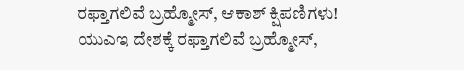ರಫ್ತಾಗಲಿವೆ ಬ್ರಹ್ಮೋಸ್, ಆಕಾಶ್ ಕ್ಷಿಪಣಿಗಳು!
ಯುಎಇ ದೇಶಕ್ಕೆ ರಫ್ತಾಗಲಿವೆ ಬ್ರಹ್ಮೋಸ್,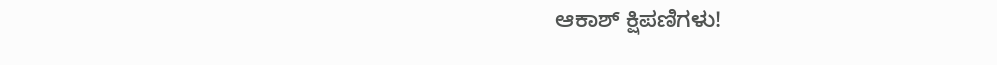ಆಕಾಶ್ ಕ್ಷಿಪಣಿಗಳು!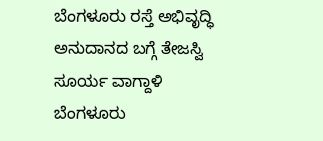ಬೆಂಗಳೂರು ರಸ್ತೆ ಅಭಿವೃದ್ಧಿ ಅನುದಾನದ ಬಗ್ಗೆ ತೇಜಸ್ವಿ ಸೂರ್ಯ ವಾಗ್ದಾಳಿ
ಬೆಂಗಳೂರು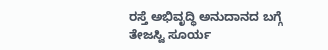ರಸ್ತೆ ಅಭಿವೃದ್ಧಿ ಅನುದಾನದ ಬಗ್ಗೆ ತೇಜಸ್ವಿ ಸೂರ್ಯ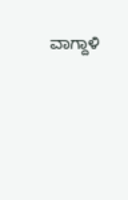ವಾಗ್ದಾಳಿ